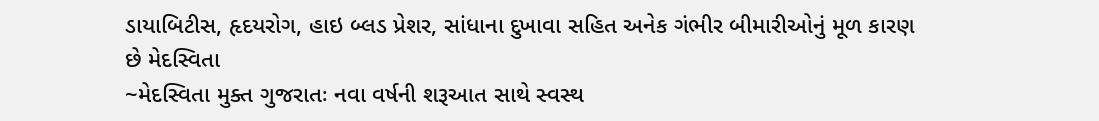ડાયાબિટીસ, હૃદયરોગ, હાઇ બ્લડ પ્રેશર, સાંધાના દુખાવા સહિત અનેક ગંભીર બીમારીઓનું મૂળ કારણ છે મેદસ્વિતા
~મેદસ્વિતા મુક્ત ગુજરાતઃ નવા વર્ષની શરૂઆત સાથે સ્વસ્થ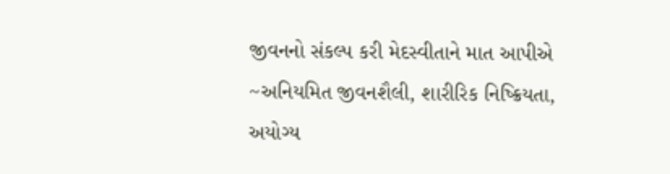જીવનનો સંકલ્પ કરી મેદસ્વીતાને માત આપીએ ~અનિયમિત જીવનશૈલી, શારીરિક નિષ્ક્રિયતા, અયોગ્ય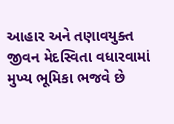આહાર અને તણાવયુક્ત જીવન મેદસ્વિતા વધારવામાં મુખ્ય ભૂમિકા ભજવે છે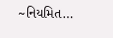~નિયમિત…